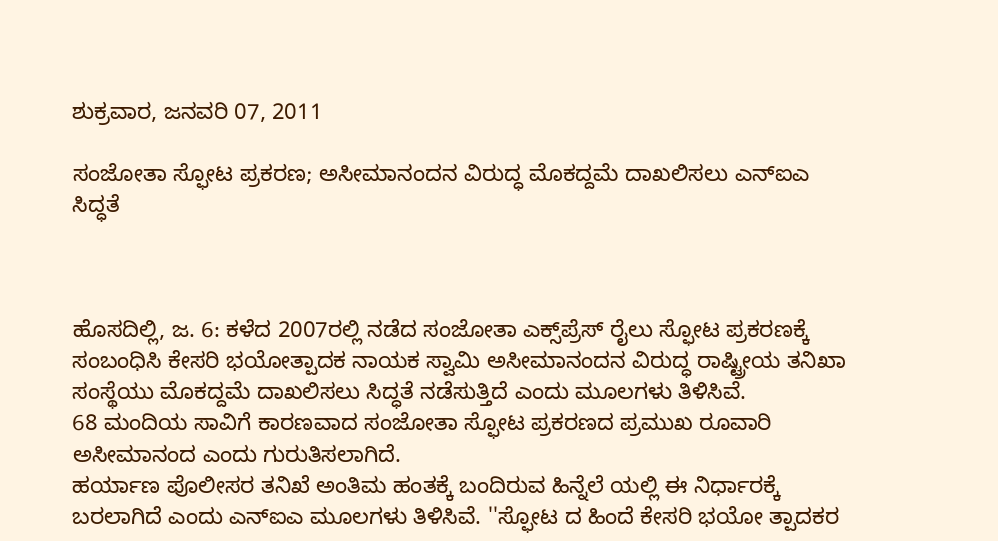ಶುಕ್ರವಾರ, ಜನವರಿ 07, 2011

ಸಂಜೋತಾ ಸ್ಫೋಟ ಪ್ರಕರಣ; ಅಸೀಮಾನಂದನ ವಿರುದ್ಧ ಮೊಕದ್ದಮೆ ದಾಖಲಿಸಲು ಎನ್‌ಐಎ ಸಿದ್ಧತೆ



ಹೊಸದಿಲ್ಲಿ, ಜ. 6: ಕಳೆದ 2007ರಲ್ಲಿ ನಡೆದ ಸಂಜೋತಾ ಎಕ್ಸ್‌ಪ್ರೆಸ್ ರೈಲು ಸ್ಫೋಟ ಪ್ರಕರಣಕ್ಕೆ ಸಂಬಂಧಿಸಿ ಕೇಸರಿ ಭಯೋತ್ಪಾದಕ ನಾಯಕ ಸ್ವಾಮಿ ಅಸೀಮಾನಂದನ ವಿರುದ್ಧ ರಾಷ್ಟ್ರೀಯ ತನಿಖಾ ಸಂಸ್ಥೆಯು ಮೊಕದ್ದಮೆ ದಾಖಲಿಸಲು ಸಿದ್ಧತೆ ನಡೆಸುತ್ತಿದೆ ಎಂದು ಮೂಲಗಳು ತಿಳಿಸಿವೆ.
68 ಮಂದಿಯ ಸಾವಿಗೆ ಕಾರಣವಾದ ಸಂಜೋತಾ ಸ್ಫೋಟ ಪ್ರಕರಣದ ಪ್ರಮುಖ ರೂವಾರಿ ಅಸೀಮಾನಂದ ಎಂದು ಗುರುತಿಸಲಾಗಿದೆ.
ಹರ್ಯಾಣ ಪೊಲೀಸರ ತನಿಖೆ ಅಂತಿಮ ಹಂತಕ್ಕೆ ಬಂದಿರುವ ಹಿನ್ನೆಲೆ ಯಲ್ಲಿ ಈ ನಿರ್ಧಾರಕ್ಕೆ ಬರಲಾಗಿದೆ ಎಂದು ಎನ್‌ಐಎ ಮೂಲಗಳು ತಿಳಿಸಿವೆ. ''ಸ್ಫೋಟ ದ ಹಿಂದೆ ಕೇಸರಿ ಭಯೋ ತ್ಪಾದಕರ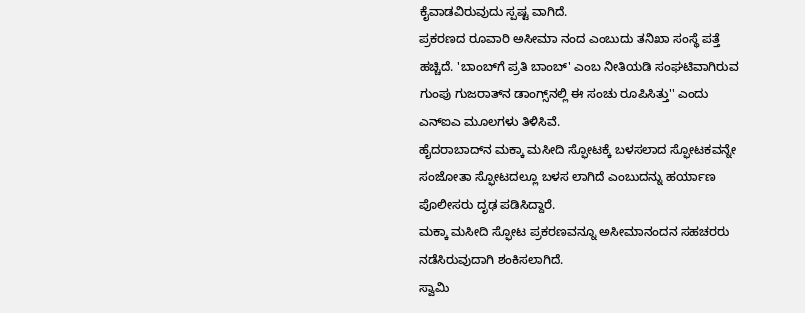ಕೈವಾಡವಿರುವುದು ಸ್ಪಷ್ಟ ವಾಗಿದೆ.
ಪ್ರಕರಣದ ರೂವಾರಿ ಅಸೀಮಾ ನಂದ ಎಂಬುದು ತನಿಖಾ ಸಂಸ್ಥೆ ಪತ್ತೆ ಹಚ್ಚಿದೆ. 'ಬಾಂಬ್‌ಗೆ ಪ್ರತಿ ಬಾಂಬ್' ಎಂಬ ನೀತಿಯಡಿ ಸಂಘಟಿವಾಗಿರುವ ಗುಂಪು ಗುಜರಾತ್‌ನ ಡಾಂಗ್ಸ್‌ನಲ್ಲಿ ಈ ಸಂಚು ರೂಪಿಸಿತ್ತು'' ಎಂದು ಎನ್‌ಐಎ ಮೂಲಗಳು ತಿಳಿಸಿವೆ.
ಹೈದರಾಬಾದ್‌ನ ಮಕ್ಕಾ ಮಸೀದಿ ಸ್ಫೋಟಕ್ಕೆ ಬಳಸಲಾದ ಸ್ಫೋಟಕವನ್ನೇ ಸಂಜೋತಾ ಸ್ಫೋಟದಲ್ಲೂ ಬಳಸ ಲಾಗಿದೆ ಎಂಬುದನ್ನು ಹರ್ಯಾಣ ಪೊಲೀಸರು ದೃಢ ಪಡಿಸಿದ್ದಾರೆ.
ಮಕ್ಕಾ ಮಸೀದಿ ಸ್ಫೋಟ ಪ್ರಕರಣವನ್ನೂ ಅಸೀಮಾನಂದನ ಸಹಚರರು ನಡೆಸಿರುವುದಾಗಿ ಶಂಕಿಸಲಾಗಿದೆ.
ಸ್ವಾಮಿ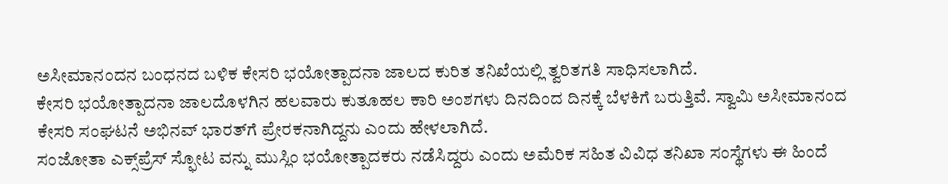ಅಸೀಮಾನಂದನ ಬಂಧನದ ಬಳಿಕ ಕೇಸರಿ ಭಯೋತ್ಪಾದನಾ ಜಾಲದ ಕುರಿತ ತನಿಖೆಯಲ್ಲಿ ತ್ವರಿತಗತಿ ಸಾಧಿಸಲಾಗಿದೆ.
ಕೇಸರಿ ಭಯೋತ್ಪಾದನಾ ಜಾಲದೊಳಗಿನ ಹಲವಾರು ಕುತೂಹಲ ಕಾರಿ ಅಂಶಗಳು ದಿನದಿಂದ ದಿನಕ್ಕೆ ಬೆಳಕಿಗೆ ಬರುತ್ತಿವೆ. ಸ್ವಾಮಿ ಅಸೀಮಾನಂದ ಕೇಸರಿ ಸಂಘಟನೆ ಅಭಿನವ್ ಭಾರತ್‌ಗೆ ಪ್ರೇರಕನಾಗಿದ್ದನು ಎಂದು ಹೇಳಲಾಗಿದೆ.
ಸಂಜೋತಾ ಎಕ್ಸ್‌ಪ್ರೆಸ್ ಸ್ಫೋಟ ವನ್ನು ಮುಸ್ಲಿಂ ಭಯೋತ್ಪಾದಕರು ನಡೆಸಿದ್ದರು ಎಂದು ಅಮೆರಿಕ ಸಹಿತ ವಿವಿಧ ತನಿಖಾ ಸಂಸ್ಥೆಗಳು ಈ ಹಿಂದೆ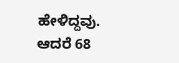ಹೇಳಿದ್ದವು.
ಆದರೆ 68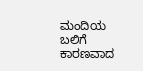ಮಂದಿಯ ಬಲಿಗೆ ಕಾರಣವಾದ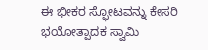ಈ ಭೀಕರ ಸ್ಫೋಟವನ್ನು ಕೇಸರಿ ಭಯೋತ್ಪಾದಕ ಸ್ವಾಮಿ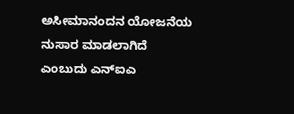ಅಸೀಮಾನಂದನ ಯೋಜನೆಯ ನುಸಾರ ಮಾಡಲಾಗಿದೆ ಎಂಬುದು ಎನ್‌ಐಎ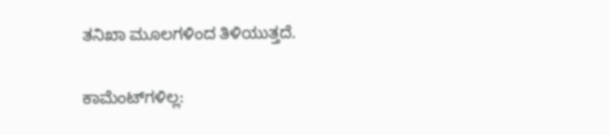ತನಿಖಾ ಮೂಲಗಳಿಂದ ತಿಳಿಯುತ್ತದೆ.

ಕಾಮೆಂಟ್‌ಗಳಿಲ್ಲ: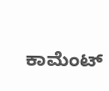ಕಾಮೆಂಟ್‌‌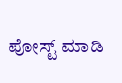ಪೋಸ್ಟ್‌ ಮಾಡಿ